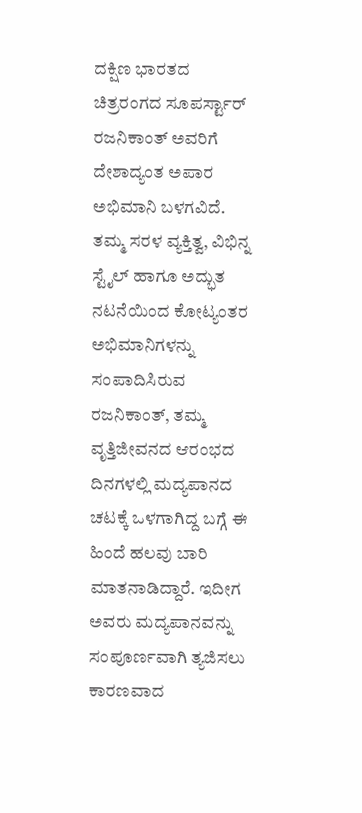ದಕ್ಷಿಣ ಭಾರತದ ಚಿತ್ರರಂಗದ ಸೂಪರ್ಸ್ಟಾರ್ ರಜನಿಕಾಂತ್ ಅವರಿಗೆ ದೇಶಾದ್ಯಂತ ಅಪಾರ ಅಭಿಮಾನಿ ಬಳಗವಿದೆ. ತಮ್ಮ ಸರಳ ವ್ಯಕ್ತಿತ್ವ, ವಿಭಿನ್ನ ಸ್ಟೈಲ್ ಹಾಗೂ ಅದ್ಭುತ ನಟನೆಯಿಂದ ಕೋಟ್ಯಂತರ ಅಭಿಮಾನಿಗಳನ್ನು ಸಂಪಾದಿಸಿರುವ ರಜನಿಕಾಂತ್, ತಮ್ಮ ವೃತ್ತಿಜೀವನದ ಆರಂಭದ ದಿನಗಳಲ್ಲಿ ಮದ್ಯಪಾನದ ಚಟಕ್ಕೆ ಒಳಗಾಗಿದ್ದ ಬಗ್ಗೆ ಈ ಹಿಂದೆ ಹಲವು ಬಾರಿ ಮಾತನಾಡಿದ್ದಾರೆ. ಇದೀಗ ಅವರು ಮದ್ಯಪಾನವನ್ನು ಸಂಪೂರ್ಣವಾಗಿ ತ್ಯಜಿಸಲು ಕಾರಣವಾದ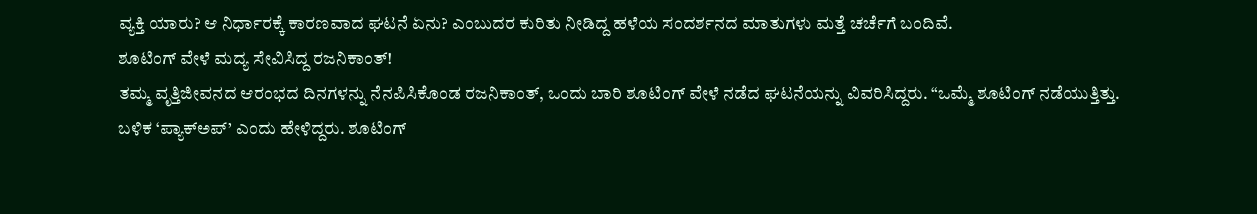ವ್ಯಕ್ತಿ ಯಾರು? ಆ ನಿರ್ಧಾರಕ್ಕೆ ಕಾರಣವಾದ ಘಟನೆ ಏನು? ಎಂಬುದರ ಕುರಿತು ನೀಡಿದ್ದ ಹಳೆಯ ಸಂದರ್ಶನದ ಮಾತುಗಳು ಮತ್ತೆ ಚರ್ಚೆಗೆ ಬಂದಿವೆ.
ಶೂಟಿಂಗ್ ವೇಳೆ ಮದ್ಯ ಸೇವಿಸಿದ್ದ ರಜನಿಕಾಂತ್!
ತಮ್ಮ ವೃತ್ತಿಜೀವನದ ಆರಂಭದ ದಿನಗಳನ್ನು ನೆನಪಿಸಿಕೊಂಡ ರಜನಿಕಾಂತ್, ಒಂದು ಬಾರಿ ಶೂಟಿಂಗ್ ವೇಳೆ ನಡೆದ ಘಟನೆಯನ್ನು ವಿವರಿಸಿದ್ದರು. “ಒಮ್ಮೆ ಶೂಟಿಂಗ್ ನಡೆಯುತ್ತಿತ್ತು. ಬಳಿಕ ‘ಪ್ಯಾಕ್ಅಪ್’ ಎಂದು ಹೇಳಿದ್ದರು. ಶೂಟಿಂಗ್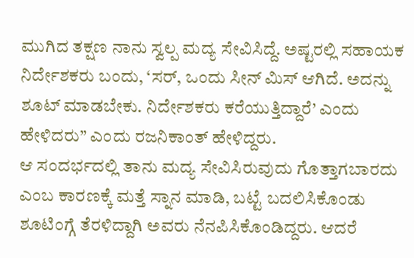ಮುಗಿದ ತಕ್ಷಣ ನಾನು ಸ್ವಲ್ಪ ಮದ್ಯ ಸೇವಿಸಿದ್ದೆ. ಅಷ್ಟರಲ್ಲಿ ಸಹಾಯಕ ನಿರ್ದೇಶಕರು ಬಂದು, ‘ಸರ್, ಒಂದು ಸೀನ್ ಮಿಸ್ ಆಗಿದೆ. ಅದನ್ನು ಶೂಟ್ ಮಾಡಬೇಕು. ನಿರ್ದೇಶಕರು ಕರೆಯುತ್ತಿದ್ದಾರೆ’ ಎಂದು ಹೇಳಿದರು” ಎಂದು ರಜನಿಕಾಂತ್ ಹೇಳಿದ್ದರು.
ಆ ಸಂದರ್ಭದಲ್ಲಿ ತಾನು ಮದ್ಯ ಸೇವಿಸಿರುವುದು ಗೊತ್ತಾಗಬಾರದು ಎಂಬ ಕಾರಣಕ್ಕೆ ಮತ್ತೆ ಸ್ನಾನ ಮಾಡಿ, ಬಟ್ಟೆ ಬದಲಿಸಿಕೊಂಡು ಶೂಟಿಂಗ್ಗೆ ತೆರಳಿದ್ದಾಗಿ ಅವರು ನೆನಪಿಸಿಕೊಂಡಿದ್ದರು. ಆದರೆ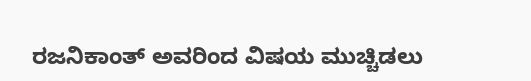ರಜನಿಕಾಂತ್ ಅವರಿಂದ ವಿಷಯ ಮುಚ್ಚಿಡಲು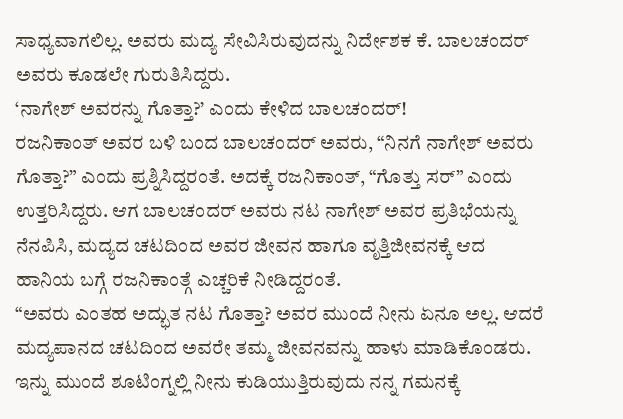ಸಾಧ್ಯವಾಗಲಿಲ್ಲ. ಅವರು ಮದ್ಯ ಸೇವಿಸಿರುವುದನ್ನು ನಿರ್ದೇಶಕ ಕೆ. ಬಾಲಚಂದರ್ ಅವರು ಕೂಡಲೇ ಗುರುತಿಸಿದ್ದರು.
‘ನಾಗೇಶ್ ಅವರನ್ನು ಗೊತ್ತಾ?’ ಎಂದು ಕೇಳಿದ ಬಾಲಚಂದರ್!
ರಜನಿಕಾಂತ್ ಅವರ ಬಳಿ ಬಂದ ಬಾಲಚಂದರ್ ಅವರು, “ನಿನಗೆ ನಾಗೇಶ್ ಅವರು ಗೊತ್ತಾ?” ಎಂದು ಪ್ರಶ್ನಿಸಿದ್ದರಂತೆ. ಅದಕ್ಕೆ ರಜನಿಕಾಂತ್, “ಗೊತ್ತು ಸರ್” ಎಂದು ಉತ್ತರಿಸಿದ್ದರು. ಆಗ ಬಾಲಚಂದರ್ ಅವರು ನಟ ನಾಗೇಶ್ ಅವರ ಪ್ರತಿಭೆಯನ್ನು ನೆನಪಿಸಿ, ಮದ್ಯದ ಚಟದಿಂದ ಅವರ ಜೀವನ ಹಾಗೂ ವೃತ್ತಿಜೀವನಕ್ಕೆ ಆದ ಹಾನಿಯ ಬಗ್ಗೆ ರಜನಿಕಾಂತ್ಗೆ ಎಚ್ಚರಿಕೆ ನೀಡಿದ್ದರಂತೆ.
“ಅವರು ಎಂತಹ ಅದ್ಭುತ ನಟ ಗೊತ್ತಾ? ಅವರ ಮುಂದೆ ನೀನು ಏನೂ ಅಲ್ಲ. ಆದರೆ ಮದ್ಯಪಾನದ ಚಟದಿಂದ ಅವರೇ ತಮ್ಮ ಜೀವನವನ್ನು ಹಾಳು ಮಾಡಿಕೊಂಡರು. ಇನ್ನು ಮುಂದೆ ಶೂಟಿಂಗ್ನಲ್ಲಿ ನೀನು ಕುಡಿಯುತ್ತಿರುವುದು ನನ್ನ ಗಮನಕ್ಕೆ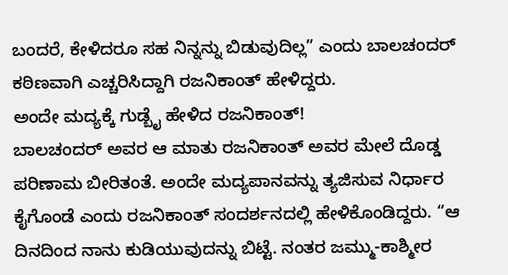ಬಂದರೆ, ಕೇಳಿದರೂ ಸಹ ನಿನ್ನನ್ನು ಬಿಡುವುದಿಲ್ಲ” ಎಂದು ಬಾಲಚಂದರ್ ಕಠಿಣವಾಗಿ ಎಚ್ಚರಿಸಿದ್ದಾಗಿ ರಜನಿಕಾಂತ್ ಹೇಳಿದ್ದರು.
ಅಂದೇ ಮದ್ಯಕ್ಕೆ ಗುಡ್ಬೈ ಹೇಳಿದ ರಜನಿಕಾಂತ್!
ಬಾಲಚಂದರ್ ಅವರ ಆ ಮಾತು ರಜನಿಕಾಂತ್ ಅವರ ಮೇಲೆ ದೊಡ್ಡ ಪರಿಣಾಮ ಬೀರಿತಂತೆ. ಅಂದೇ ಮದ್ಯಪಾನವನ್ನು ತ್ಯಜಿಸುವ ನಿರ್ಧಾರ ಕೈಗೊಂಡೆ ಎಂದು ರಜನಿಕಾಂತ್ ಸಂದರ್ಶನದಲ್ಲಿ ಹೇಳಿಕೊಂಡಿದ್ದರು. “ಆ ದಿನದಿಂದ ನಾನು ಕುಡಿಯುವುದನ್ನು ಬಿಟ್ಟೆ. ನಂತರ ಜಮ್ಮು-ಕಾಶ್ಮೀರ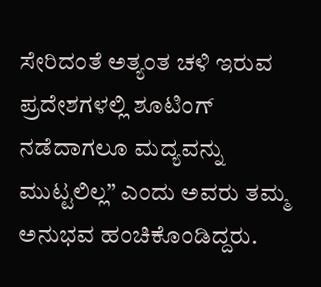ಸೇರಿದಂತೆ ಅತ್ಯಂತ ಚಳಿ ಇರುವ ಪ್ರದೇಶಗಳಲ್ಲಿ ಶೂಟಿಂಗ್ ನಡೆದಾಗಲೂ ಮದ್ಯವನ್ನು ಮುಟ್ಟಲಿಲ್ಲ” ಎಂದು ಅವರು ತಮ್ಮ ಅನುಭವ ಹಂಚಿಕೊಂಡಿದ್ದರು.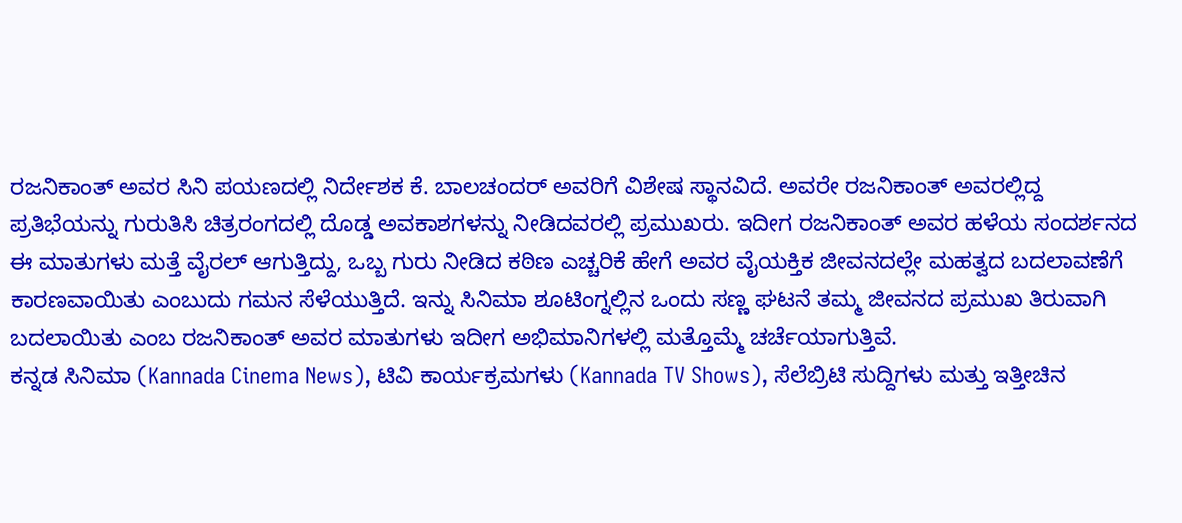ರಜನಿಕಾಂತ್ ಅವರ ಸಿನಿ ಪಯಣದಲ್ಲಿ ನಿರ್ದೇಶಕ ಕೆ. ಬಾಲಚಂದರ್ ಅವರಿಗೆ ವಿಶೇಷ ಸ್ಥಾನವಿದೆ. ಅವರೇ ರಜನಿಕಾಂತ್ ಅವರಲ್ಲಿದ್ದ ಪ್ರತಿಭೆಯನ್ನು ಗುರುತಿಸಿ ಚಿತ್ರರಂಗದಲ್ಲಿ ದೊಡ್ಡ ಅವಕಾಶಗಳನ್ನು ನೀಡಿದವರಲ್ಲಿ ಪ್ರಮುಖರು. ಇದೀಗ ರಜನಿಕಾಂತ್ ಅವರ ಹಳೆಯ ಸಂದರ್ಶನದ ಈ ಮಾತುಗಳು ಮತ್ತೆ ವೈರಲ್ ಆಗುತ್ತಿದ್ದು, ಒಬ್ಬ ಗುರು ನೀಡಿದ ಕಠಿಣ ಎಚ್ಚರಿಕೆ ಹೇಗೆ ಅವರ ವೈಯಕ್ತಿಕ ಜೀವನದಲ್ಲೇ ಮಹತ್ವದ ಬದಲಾವಣೆಗೆ ಕಾರಣವಾಯಿತು ಎಂಬುದು ಗಮನ ಸೆಳೆಯುತ್ತಿದೆ. ಇನ್ನು ಸಿನಿಮಾ ಶೂಟಿಂಗ್ನಲ್ಲಿನ ಒಂದು ಸಣ್ಣ ಘಟನೆ ತಮ್ಮ ಜೀವನದ ಪ್ರಮುಖ ತಿರುವಾಗಿ ಬದಲಾಯಿತು ಎಂಬ ರಜನಿಕಾಂತ್ ಅವರ ಮಾತುಗಳು ಇದೀಗ ಅಭಿಮಾನಿಗಳಲ್ಲಿ ಮತ್ತೊಮ್ಮೆ ಚರ್ಚೆಯಾಗುತ್ತಿವೆ.
ಕನ್ನಡ ಸಿನಿಮಾ (Kannada Cinema News), ಟಿವಿ ಕಾರ್ಯಕ್ರಮಗಳು (Kannada TV Shows), ಸೆಲೆಬ್ರಿಟಿ ಸುದ್ದಿಗಳು ಮತ್ತು ಇತ್ತೀಚಿನ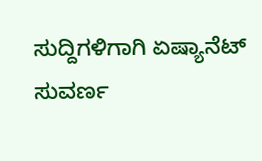ಸುದ್ದಿಗಳಿಗಾಗಿ ಏಷ್ಯಾನೆಟ್ ಸುವರ್ಣ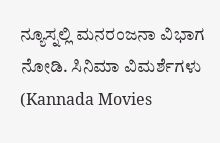ನ್ಯೂಸ್ನಲ್ಲಿ ಮನರಂಜನಾ ವಿಭಾಗ ನೋಡಿ. ಸಿನಿಮಾ ವಿಮರ್ಶೆಗಳು (Kannada Movies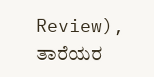Review), ತಾರೆಯರ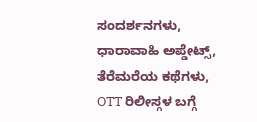ಸಂದರ್ಶನಗಳು, ಧಾರಾವಾಹಿ ಅಪ್ಡೇಟ್ಸ್, ತೆರೆಮರೆಯ ಕಥೆಗಳು, OTT ರಿಲೀಸ್ಗಳ ಬಗ್ಗೆ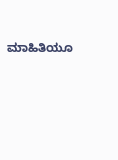ಮಾಹಿತಿಯೂ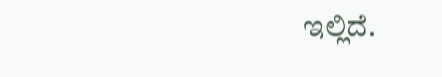ಇಲ್ಲಿದೆ.